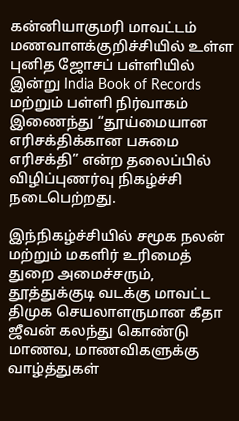கன்னியாகுமரி மாவட்டம் மணவாளக்குறிச்சியில் உள்ள புனித ஜோசப் பள்ளியில் இன்று India Book of Records மற்றும் பள்ளி நிர்வாகம் இணைந்து “தூய்மையான எரிசக்திக்கான பசுமை எரிசக்தி” என்ற தலைப்பில் விழிப்புணர்வு நிகழ்ச்சி நடைபெற்றது.

இந்நிகழ்ச்சியில் சமூக நலன் மற்றும் மகளிர் உரிமைத் துறை அமைச்சரும், தூத்துக்குடி வடக்கு மாவட்ட திமுக செயலாளருமான கீதா ஜீவன் கலந்து கொண்டு மாணவ, மாணவிகளுக்கு வாழ்த்துகள்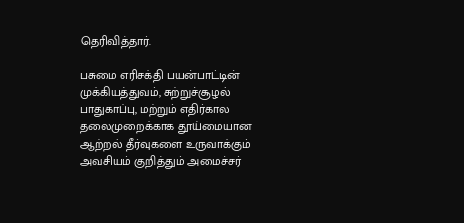தெரிவித்தார்.

பசுமை எரிசக்தி பயன்பாட்டின் முக்கியத்துவம், சுற்றுச்சூழல் பாதுகாப்பு, மற்றும் எதிர்கால தலைமுறைக்காக தூய்மையான ஆற்றல் தீர்வுகளை உருவாக்கும் அவசியம் குறித்தும் அமைச்சர்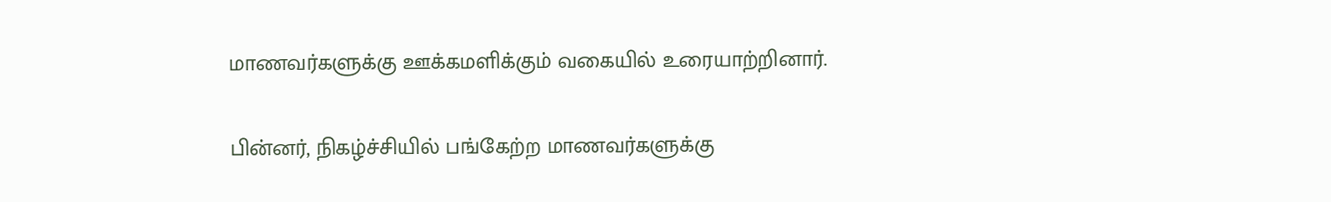மாணவர்களுக்கு ஊக்கமளிக்கும் வகையில் உரையாற்றினார்.

பின்னர், நிகழ்ச்சியில் பங்கேற்ற மாணவர்களுக்கு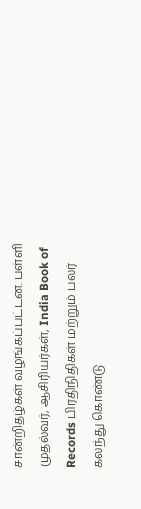சான்றிதழ்கள் வழங்கப்பட்டன. பள்ளி முதல்வர், ஆசிரியர்கள், India Book of Records பிரதிநிதிகள் மற்றும் பலர் கலந்து கொண்டு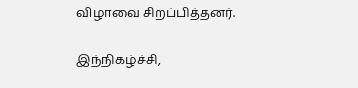விழாவை சிறப்பித்தனர்.

இந்நிகழ்ச்சி,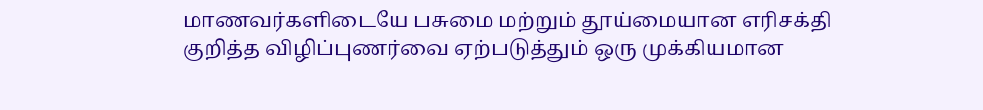மாணவர்களிடையே பசுமை மற்றும் தூய்மையான எரிசக்தி குறித்த விழிப்புணர்வை ஏற்படுத்தும் ஒரு முக்கியமான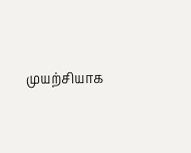முயற்சியாக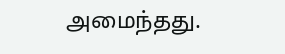அமைந்தது.